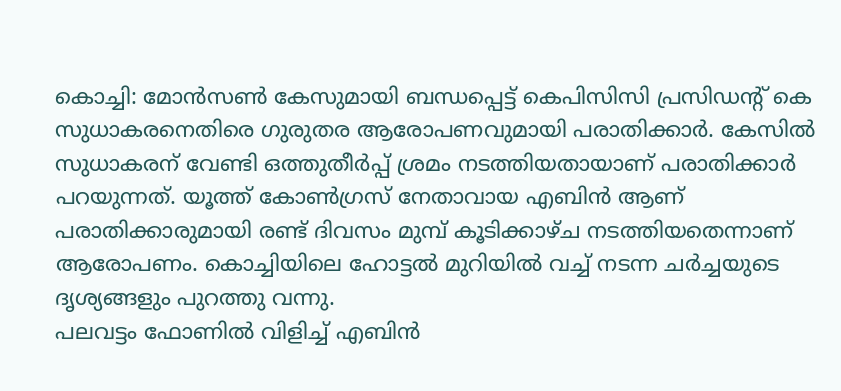കൊച്ചി: മോൻസൺ കേസുമായി ബന്ധപ്പെട്ട് കെപിസിസി പ്രസിഡന്റ് കെ സുധാകരനെതിരെ ഗുരുതര ആരോപണവുമായി പരാതിക്കാർ. കേസിൽ സുധാകരന് വേണ്ടി ഒത്തുതീർപ്പ് ശ്രമം നടത്തിയതായാണ് പരാതിക്കാർ പറയുന്നത്. യൂത്ത് കോൺഗ്രസ് നേതാവായ എബിൻ ആണ് പരാതിക്കാരുമായി രണ്ട് ദിവസം മുമ്പ് കൂടിക്കാഴ്ച നടത്തിയതെന്നാണ് ആരോപണം. കൊച്ചിയിലെ ഹോട്ടൽ മുറിയിൽ വച്ച് നടന്ന ചർച്ചയുടെ ദൃശ്യങ്ങളും പുറത്തു വന്നു.
പലവട്ടം ഫോണിൽ വിളിച്ച് എബിൻ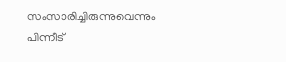സംസാരിച്ചിരുന്നുവെന്നും പിന്നീട്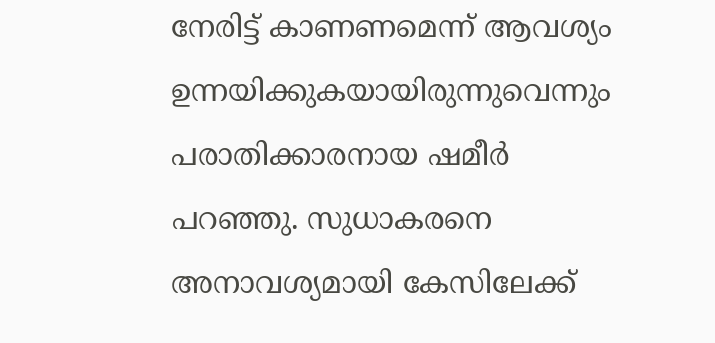നേരിട്ട് കാണണമെന്ന് ആവശ്യം ഉന്നയിക്കുകയായിരുന്നുവെന്നും പരാതിക്കാരനായ ഷമീർ പറഞ്ഞു. സുധാകരനെ അനാവശ്യമായി കേസിലേക്ക്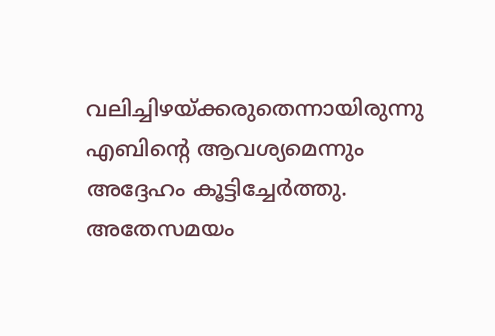വലിച്ചിഴയ്ക്കരുതെന്നായിരുന്നു എബിന്റെ ആവശ്യമെന്നും അദ്ദേഹം കൂട്ടിച്ചേർത്തു.
അതേസമയം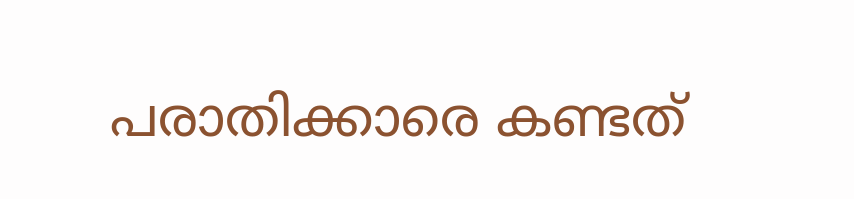പരാതിക്കാരെ കണ്ടത്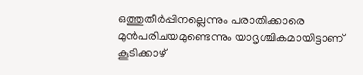ഒത്തുതീർപ്പിനല്ലെന്നും പരാതിക്കാരെ മുൻപരിചയമുണ്ടെന്നും യാദൃശ്ചികമായിട്ടാണ് കൂടിക്കാഴ്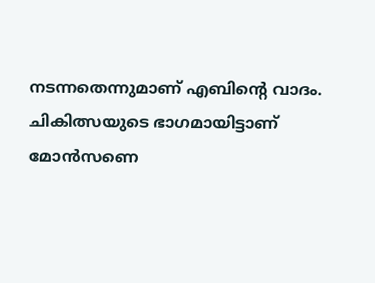നടന്നതെന്നുമാണ് എബിന്റെ വാദം. ചികിത്സയുടെ ഭാഗമായിട്ടാണ് മോൻസണെ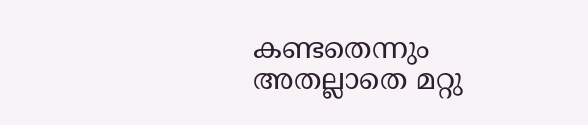കണ്ടതെന്നും അതല്ലാതെ മറ്റു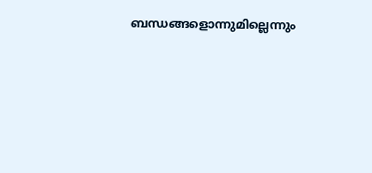ബന്ധങ്ങളൊന്നുമില്ലെന്നും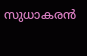സുധാകരൻ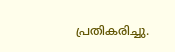പ്രതികരിച്ചു.